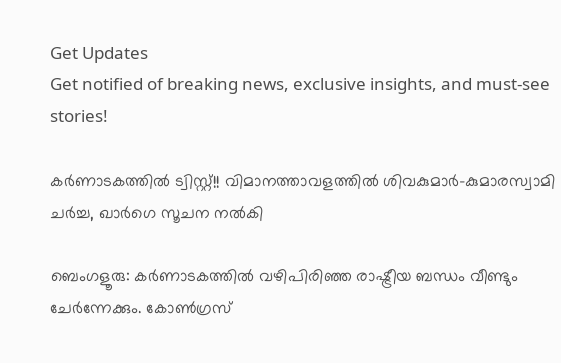Get Updates
Get notified of breaking news, exclusive insights, and must-see stories!

കര്‍ണാടകത്തില്‍ ട്വിസ്റ്റ്!! വിമാനത്താവളത്തില്‍ ശിവകുമാര്‍-കുമാരസ്വാമി ചര്‍ച്ച, ഖാര്‍ഗെ സൂചന നല്‍കി

ബെംഗളൂരു: കര്‍ണാടകത്തില്‍ വഴിപിരിഞ്ഞ രാഷ്ട്രീയ ബന്ധം വീണ്ടും ചേര്‍ന്നേക്കും. കോണ്‍ഗ്രസ്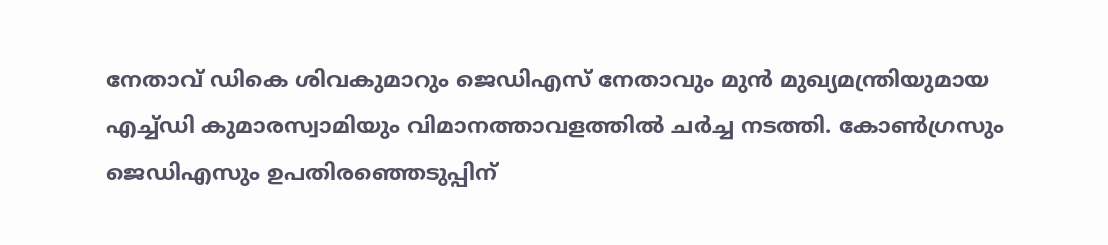നേതാവ് ഡികെ ശിവകുമാറും ജെഡിഎസ് നേതാവും മുന്‍ മുഖ്യമന്ത്രിയുമായ എച്ച്ഡി കുമാരസ്വാമിയും വിമാനത്താവളത്തില്‍ ചര്‍ച്ച നടത്തി. കോണ്‍ഗ്രസും ജെഡിഎസും ഉപതിരഞ്ഞെടുപ്പിന്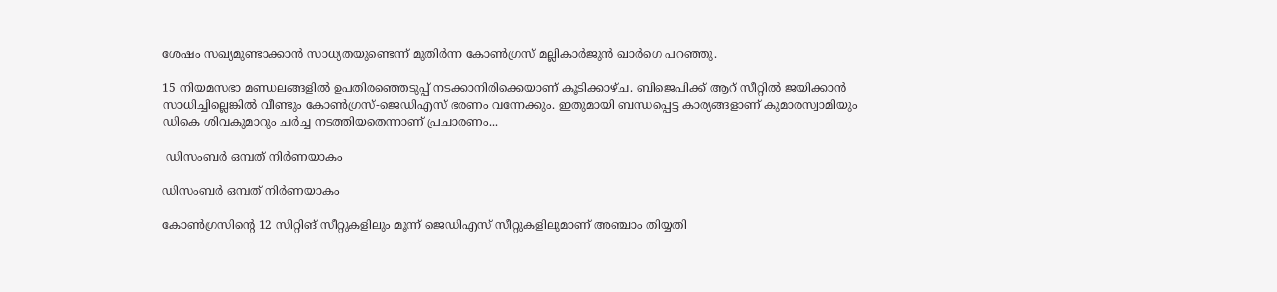ശേഷം സഖ്യമുണ്ടാക്കാന്‍ സാധ്യതയുണ്ടെന്ന് മുതിര്‍ന്ന കോണ്‍ഗ്രസ് മല്ലികാര്‍ജുന്‍ ഖാര്‍ഗെ പറഞ്ഞു.

15 നിയമസഭാ മണ്ഡലങ്ങളില്‍ ഉപതിരഞ്ഞെടുപ്പ് നടക്കാനിരിക്കെയാണ് കൂടിക്കാഴ്ച. ബിജെപിക്ക് ആറ് സീറ്റില്‍ ജയിക്കാന്‍ സാധിച്ചില്ലെങ്കില്‍ വീണ്ടും കോണ്‍ഗ്രസ്-ജെഡിഎസ് ഭരണം വന്നേക്കും. ഇതുമായി ബന്ധപ്പെട്ട കാര്യങ്ങളാണ് കുമാരസ്വാമിയും ഡികെ ശിവകുമാറും ചര്‍ച്ച നടത്തിയതെന്നാണ് പ്രചാരണം...

 ഡിസംബര്‍ ഒമ്പത് നിര്‍ണയാകം

ഡിസംബര്‍ ഒമ്പത് നിര്‍ണയാകം

കോണ്‍ഗ്രസിന്റെ 12 സിറ്റിങ് സീറ്റുകളിലും മൂന്ന് ജെഡിഎസ് സീറ്റുകളിലുമാണ് അഞ്ചാം തിയ്യതി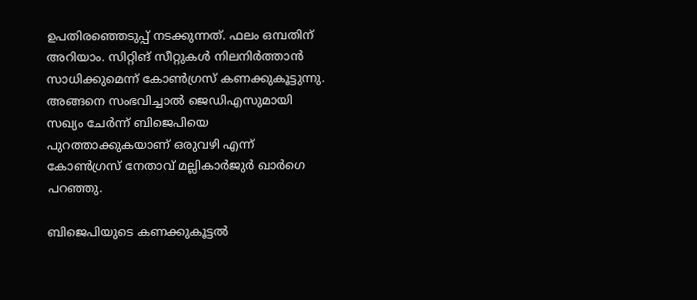ഉപതിരഞ്ഞെടുപ്പ് നടക്കുന്നത്. ഫലം ഒമ്പതിന് അറിയാം. സിറ്റിങ് സീറ്റുകള്‍ നിലനിര്‍ത്താന്‍ സാധിക്കുമെന്ന് കോണ്‍ഗ്രസ് കണക്കുകൂട്ടുന്നു. അങ്ങനെ സംഭവിച്ചാല്‍ ജെഡിഎസുമായി സഖ്യം ചേര്‍ന്ന് ബിജെപിയെ പുറത്താക്കുകയാണ് ഒരുവഴി എന്ന് കോണ്‍ഗ്രസ് നേതാവ് മല്ലികാര്‍ജുര്‍ ഖാര്‍ഗെ പറഞ്ഞു.

ബിജെപിയുടെ കണക്കുകൂട്ടല്‍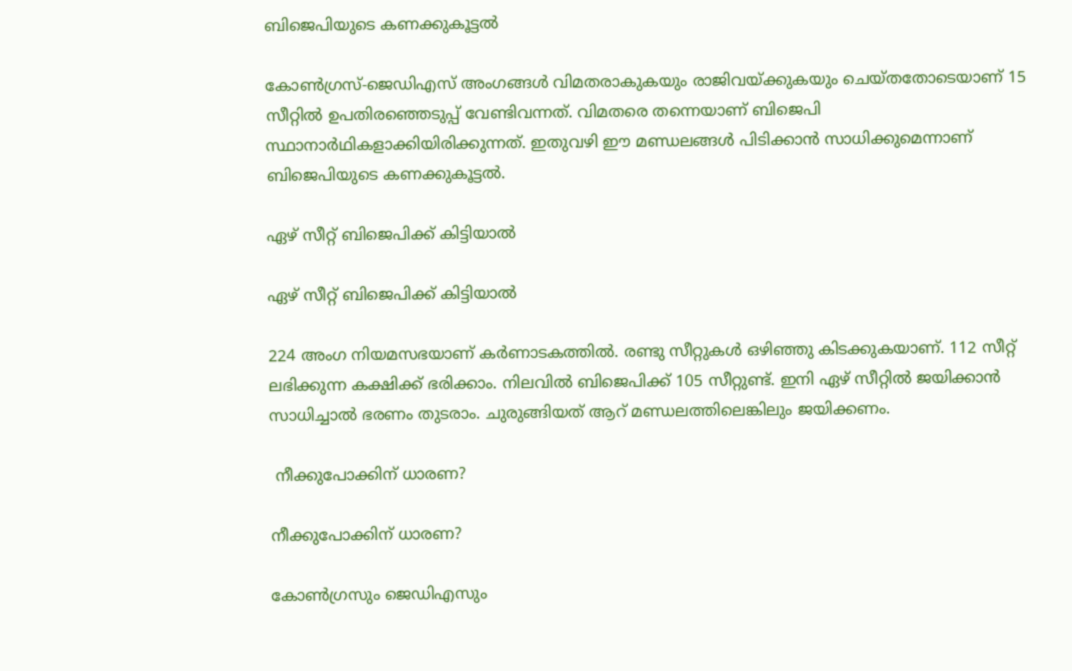ബിജെപിയുടെ കണക്കുകൂട്ടല്‍

കോണ്‍ഗ്രസ്-ജെഡിഎസ് അംഗങ്ങള്‍ വിമതരാകുകയും രാജിവയ്ക്കുകയും ചെയ്തതോടെയാണ് 15 സീറ്റില്‍ ഉപതിരഞ്ഞെടുപ്പ് വേണ്ടിവന്നത്. വിമതരെ തന്നെയാണ് ബിജെപി സ്ഥാനാര്‍ഥികളാക്കിയിരിക്കുന്നത്. ഇതുവഴി ഈ മണ്ഡലങ്ങള്‍ പിടിക്കാന്‍ സാധിക്കുമെന്നാണ് ബിജെപിയുടെ കണക്കുകൂട്ടല്‍.

ഏഴ് സീറ്റ് ബിജെപിക്ക് കിട്ടിയാല്‍

ഏഴ് സീറ്റ് ബിജെപിക്ക് കിട്ടിയാല്‍

224 അംഗ നിയമസഭയാണ് കര്‍ണാടകത്തില്‍. രണ്ടു സീറ്റുകള്‍ ഒഴിഞ്ഞു കിടക്കുകയാണ്. 112 സീറ്റ് ലഭിക്കുന്ന കക്ഷിക്ക് ഭരിക്കാം. നിലവില്‍ ബിജെപിക്ക് 105 സീറ്റുണ്ട്. ഇനി ഏഴ് സീറ്റില്‍ ജയിക്കാന്‍ സാധിച്ചാല്‍ ഭരണം തുടരാം. ചുരുങ്ങിയത് ആറ് മണ്ഡലത്തിലെങ്കിലും ജയിക്കണം.

 നീക്കുപോക്കിന് ധാരണ?

നീക്കുപോക്കിന് ധാരണ?

കോണ്‍ഗ്രസും ജെഡിഎസും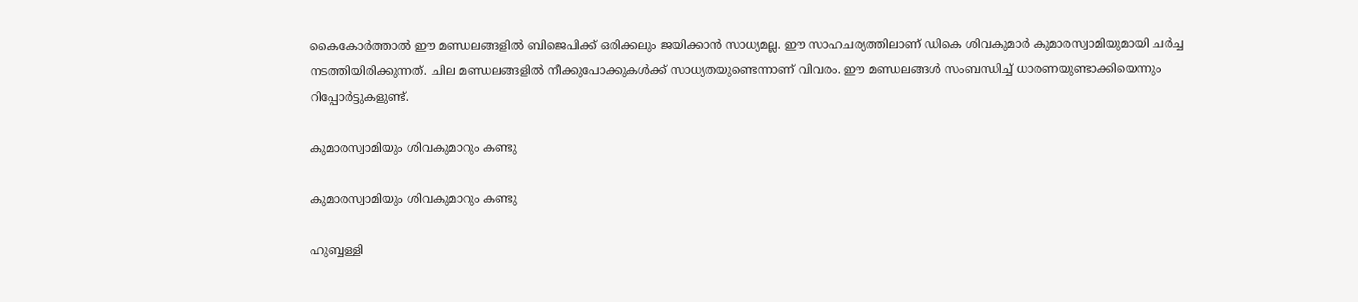കൈകോര്‍ത്താല്‍ ഈ മണ്ഡലങ്ങളില്‍ ബിജെപിക്ക് ഒരിക്കലും ജയിക്കാന്‍ സാധ്യമല്ല. ഈ സാഹചര്യത്തിലാണ് ഡികെ ശിവകുമാര്‍ കുമാരസ്വാമിയുമായി ചര്‍ച്ച നടത്തിയിരിക്കുന്നത്. ചില മണ്ഡലങ്ങളില്‍ നീക്കുപോക്കുകള്‍ക്ക് സാധ്യതയുണ്ടെന്നാണ് വിവരം. ഈ മണ്ഡലങ്ങള്‍ സംബന്ധിച്ച് ധാരണയുണ്ടാക്കിയെന്നും റിപ്പോര്‍ട്ടുകളുണ്ട്.

കുമാരസ്വാമിയും ശിവകുമാറും കണ്ടു

കുമാരസ്വാമിയും ശിവകുമാറും കണ്ടു

ഹുബ്ബള്ളി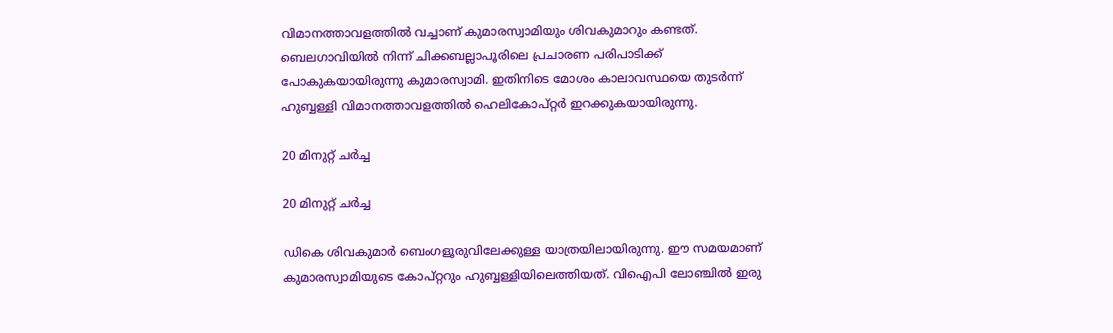വിമാനത്താവളത്തില്‍ വച്ചാണ് കുമാരസ്വാമിയും ശിവകുമാറും കണ്ടത്. ബെലഗാവിയില്‍ നിന്ന് ചിക്കബല്ലാപൂരിലെ പ്രചാരണ പരിപാടിക്ക് പോകുകയായിരുന്നു കുമാരസ്വാമി. ഇതിനിടെ മോശം കാലാവസ്ഥയെ തുടര്‍ന്ന് ഹുബ്ബള്ളി വിമാനത്താവളത്തില്‍ ഹെലികോപ്റ്റര്‍ ഇറക്കുകയായിരുന്നു.

20 മിനുറ്റ് ചര്‍ച്ച

20 മിനുറ്റ് ചര്‍ച്ച

ഡികെ ശിവകുമാര്‍ ബെംഗളൂരുവിലേക്കുള്ള യാത്രയിലായിരുന്നു. ഈ സമയമാണ് കുമാരസ്വാമിയുടെ കോപ്റ്ററും ഹുബ്ബള്ളിയിലെത്തിയത്. വിഐപി ലോഞ്ചില്‍ ഇരു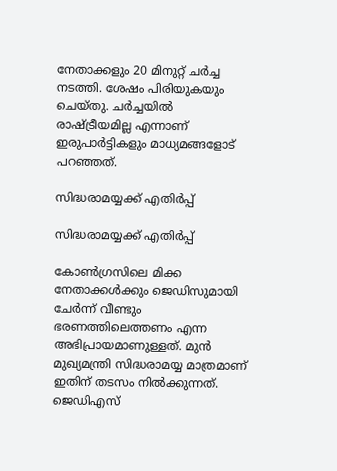നേതാക്കളും 20 മിനുറ്റ് ചര്‍ച്ച നടത്തി. ശേഷം പിരിയുകയും ചെയ്തു. ചര്‍ച്ചയില്‍ രാഷ്ട്രീയമില്ല എന്നാണ് ഇരുപാര്‍ട്ടികളും മാധ്യമങ്ങളോട് പറഞ്ഞത്.

സിദ്ധരാമയ്യക്ക് എതിര്‍പ്പ്

സിദ്ധരാമയ്യക്ക് എതിര്‍പ്പ്

കോണ്‍ഗ്രസിലെ മിക്ക നേതാക്കള്‍ക്കും ജെഡിസുമായി ചേര്‍ന്ന് വീണ്ടും ഭരണത്തിലെത്തണം എന്ന അഭിപ്രായമാണുള്ളത്. മുന്‍ മുഖ്യമന്ത്രി സിദ്ധരാമയ്യ മാത്രമാണ് ഇതിന് തടസം നില്‍ക്കുന്നത്. ജെഡിഎസ്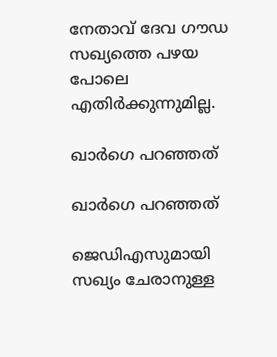നേതാവ് ദേവ ഗൗഡ സഖ്യത്തെ പഴയ പോലെ എതിര്‍ക്കുന്നുമില്ല.

ഖാര്‍ഗെ പറഞ്ഞത്

ഖാര്‍ഗെ പറഞ്ഞത്

ജെഡിഎസുമായി സഖ്യം ചേരാനുള്ള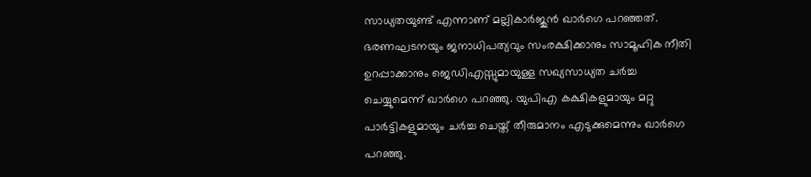സാധ്യതയുണ്ട് എന്നാണ് മല്ലികാര്‍ജുന്‍ ഖാര്‍ഗെ പറഞ്ഞത്. ഭരണഘടനയും ജനാധിപത്യവും സംരക്ഷിക്കാനും സാമൂഹിക നീതി ഉറപ്പാക്കാനും ജെഡിഎസ്സുമായുള്ള സഖ്യസാധ്യത ചര്‍ച്ച ചെയ്യുമെന്ന് ഖാര്‍ഗെ പറഞ്ഞു. യുപിഎ കക്ഷികളുമായും മറ്റു പാര്‍ട്ടികളുമായും ചര്‍ച്ച ചെയ്ത് തീരുമാനം എടുക്കുമെന്നും ഖാര്‍ഗെ പറഞ്ഞു.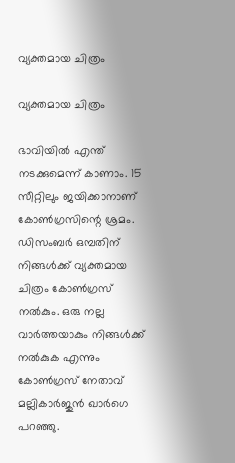വ്യക്തമായ ചിത്രം

വ്യക്തമായ ചിത്രം

ഭാവിയില്‍ എന്ത് നടക്കുമെന്ന് കാണാം. 15 സീറ്റിലും ജയിക്കാനാണ് കോണ്‍ഗ്രസിന്റെ ശ്രമം. ഡിസംബര്‍ ഒമ്പതിന് നിങ്ങള്‍ക്ക് വ്യക്തമായ ചിത്രം കോണ്‍ഗ്രസ് നല്‍കും. ഒരു നല്ല വാര്‍ത്തയാകും നിങ്ങള്‍ക്ക് നല്‍കുക എന്നും കോണ്‍ഗ്രസ് നേതാവ് മല്ലികാര്‍ജുന്‍ ഖാര്‍ഗെ പറഞ്ഞു.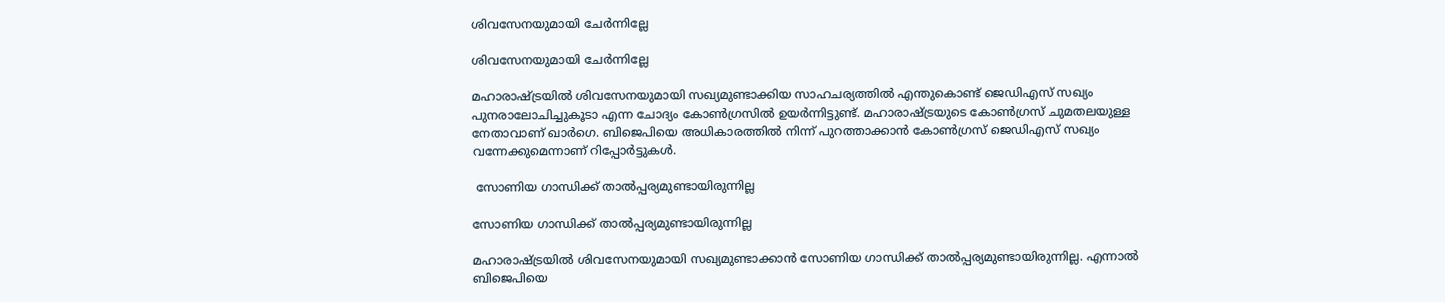ശിവസേനയുമായി ചേര്‍ന്നില്ലേ

ശിവസേനയുമായി ചേര്‍ന്നില്ലേ

മഹാരാഷ്ട്രയില്‍ ശിവസേനയുമായി സഖ്യമുണ്ടാക്കിയ സാഹചര്യത്തില്‍ എന്തുകൊണ്ട് ജെഡിഎസ് സഖ്യം പുനരാലോചിച്ചുകൂടാ എന്ന ചോദ്യം കോണ്‍ഗ്രസില്‍ ഉയര്‍ന്നിട്ടുണ്ട്. മഹാരാഷ്ട്രയുടെ കോണ്‍ഗ്രസ് ചുമതലയുള്ള നേതാവാണ് ഖാര്‍ഗെ. ബിജെപിയെ അധികാരത്തില്‍ നിന്ന് പുറത്താക്കാന്‍ കോണ്‍ഗ്രസ് ജെഡിഎസ് സഖ്യം വന്നേക്കുമെന്നാണ് റിപ്പോര്‍ട്ടുകള്‍.

 സോണിയ ഗാന്ധിക്ക് താല്‍പ്പര്യമുണ്ടായിരുന്നില്ല

സോണിയ ഗാന്ധിക്ക് താല്‍പ്പര്യമുണ്ടായിരുന്നില്ല

മഹാരാഷ്ട്രയില്‍ ശിവസേനയുമായി സഖ്യമുണ്ടാക്കാന്‍ സോണിയ ഗാന്ധിക്ക് താല്‍പ്പര്യമുണ്ടായിരുന്നില്ല. എന്നാല്‍ ബിജെപിയെ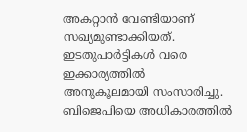അകറ്റാന്‍ വേണ്ടിയാണ് സഖ്യമുണ്ടാക്കിയത്. ഇടതുപാര്‍ട്ടികള്‍ വരെ ഇക്കാര്യത്തില്‍ അനുകൂലമായി സംസാരിച്ചു. ബിജെപിയെ അധികാരത്തില്‍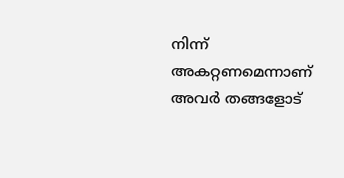നിന്ന് അകറ്റണമെന്നാണ് അവര്‍ തങ്ങളോട്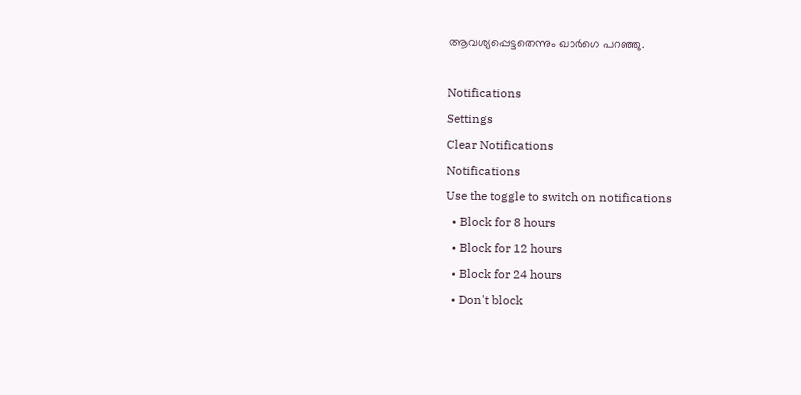ആവശ്യപ്പെട്ടതെന്നും ഖാര്‍ഗെ പറഞ്ഞു.

Notifications
Settings
Clear Notifications
Notifications
Use the toggle to switch on notifications
  • Block for 8 hours
  • Block for 12 hours
  • Block for 24 hours
  • Don't block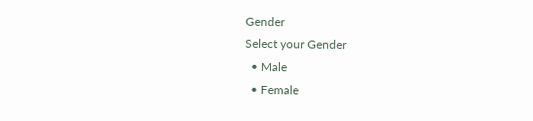Gender
Select your Gender
  • Male
  • Female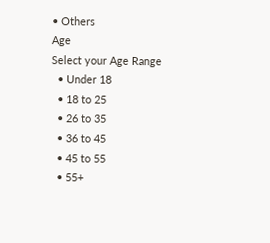• Others
Age
Select your Age Range
  • Under 18
  • 18 to 25
  • 26 to 35
  • 36 to 45
  • 45 to 55
  • 55+